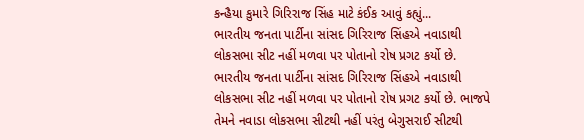કન્હૈયા કુમારે ગિરિરાજ સિંહ માટે કંઈક આવું કહ્યું...
ભારતીય જનતા પાર્ટીના સાંસદ ગિરિરાજ સિંહએ નવાડાથી લોકસભા સીટ નહીં મળવા પર પોતાનો રોષ પ્રગટ કર્યો છે.
ભારતીય જનતા પાર્ટીના સાંસદ ગિરિરાજ સિંહએ નવાડાથી લોકસભા સીટ નહીં મળવા પર પોતાનો રોષ પ્રગટ કર્યો છે. ભાજપે તેમને નવાડા લોકસભા સીટથી નહીં પરંતુ બેગુસરાઈ સીટથી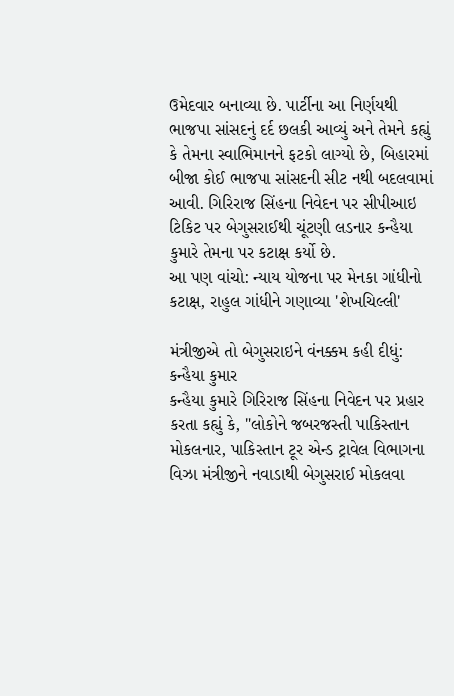ઉમેદવાર બનાવ્યા છે. પાર્ટીના આ નિર્ણયથી ભાજપા સાંસદનું દર્દ છલકી આવ્યું અને તેમને કહ્યું કે તેમના સ્વાભિમાનને ફટકો લાગ્યો છે, બિહારમાં બીજા કોઈ ભાજપા સાંસદની સીટ નથી બદલવામાં આવી. ગિરિરાજ સિંહના નિવેદન પર સીપીઆઇ ટિકિટ પર બેગુસરાઈથી ચૂંટણી લડનાર કન્હૈયા કુમારે તેમના પર કટાક્ષ કર્યો છે.
આ પણ વાંચો: ન્યાય યોજના પર મેનકા ગાંધીનો કટાક્ષ, રાહુલ ગાંધીને ગણાવ્યા 'શેખચિલ્લી'

મંત્રીજીએ તો બેગુસરાઇને વંનક્કમ કહી દીધું: કન્હૈયા કુમાર
કન્હૈયા કુમારે ગિરિરાજ સિંહના નિવેદન પર પ્રહાર કરતા કહ્યું કે, "લોકોને જબરજસ્તી પાકિસ્તાન મોકલનાર, પાકિસ્તાન ટૂર એન્ડ ટ્રાવેલ વિભાગના વિઝા મંત્રીજીને નવાડાથી બેગુસરાઈ મોકલવા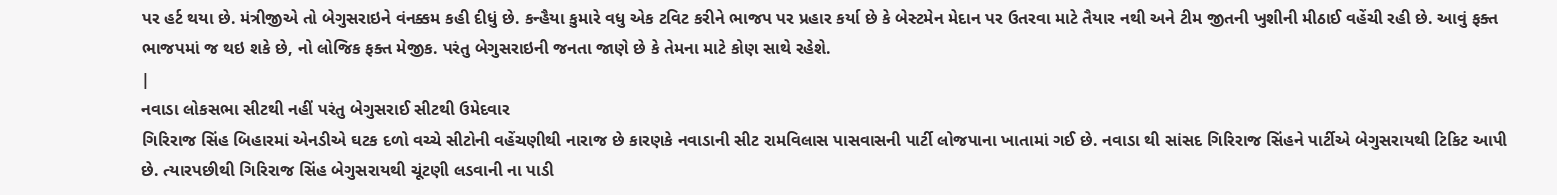પર હર્ટ થયા છે. મંત્રીજીએ તો બેગુસરાઇને વંનક્કમ કહી દીધું છે. કન્હૈયા કુમારે વધુ એક ટવિટ કરીને ભાજપ પર પ્રહાર કર્યા છે કે બેસ્ટમેન મેદાન પર ઉતરવા માટે તૈયાર નથી અને ટીમ જીતની ખુશીની મીઠાઈ વહેંચી રહી છે. આવું ફક્ત ભાજપમાં જ થઇ શકે છે, નો લોજિક ફક્ત મેજીક. પરંતુ બેગુસરાઇની જનતા જાણે છે કે તેમના માટે કોણ સાથે રહેશે.
|
નવાડા લોકસભા સીટથી નહીં પરંતુ બેગુસરાઈ સીટથી ઉમેદવાર
ગિરિરાજ સિંહ બિહારમાં એનડીએ ઘટક દળો વચ્ચે સીટોની વહેંચણીથી નારાજ છે કારણકે નવાડાની સીટ રામવિલાસ પાસવાસની પાર્ટી લોજપાના ખાતામાં ગઈ છે. નવાડા થી સાંસદ ગિરિરાજ સિંહને પાર્ટીએ બેગુસરાયથી ટિકિટ આપી છે. ત્યારપછીથી ગિરિરાજ સિંહ બેગુસરાયથી ચૂંટણી લડવાની ના પાડી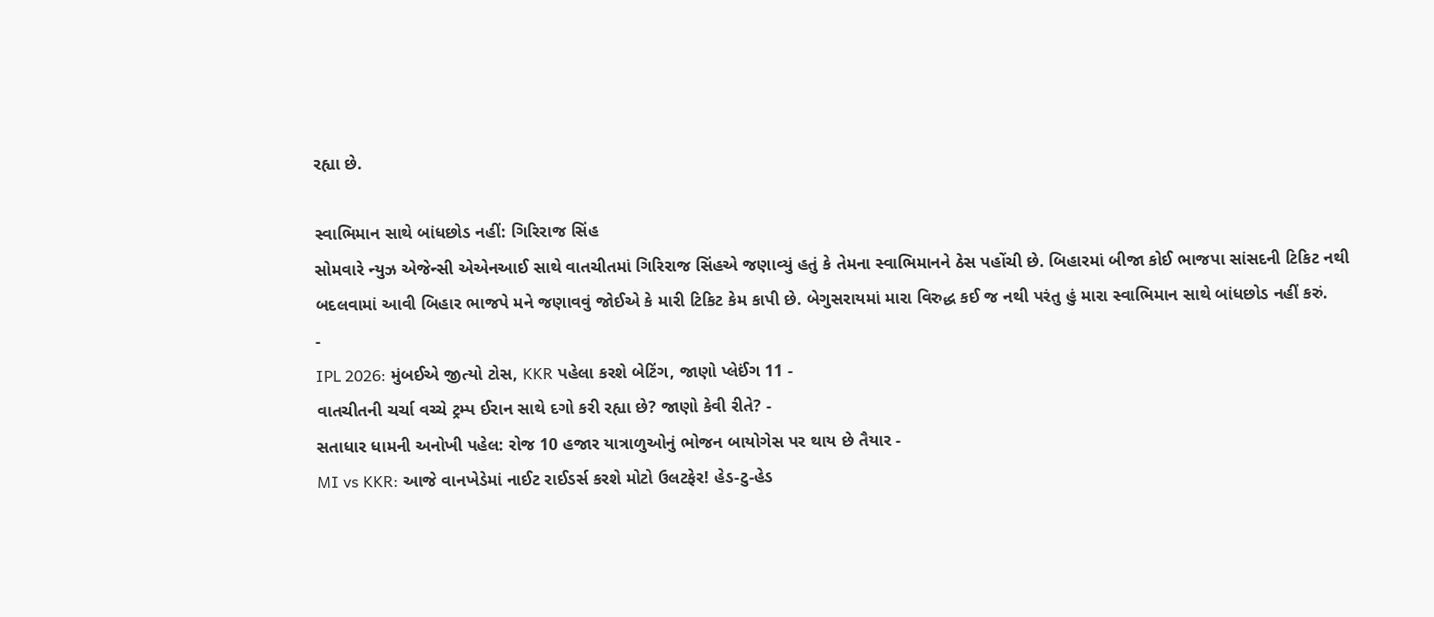રહ્યા છે.

સ્વાભિમાન સાથે બાંધછોડ નહીં: ગિરિરાજ સિંહ
સોમવારે ન્યુઝ એજેન્સી એએનઆઈ સાથે વાતચીતમાં ગિરિરાજ સિંહએ જણાવ્યું હતું કે તેમના સ્વાભિમાનને ઠેસ પહોંચી છે. બિહારમાં બીજા કોઈ ભાજપા સાંસદની ટિકિટ નથી બદલવામાં આવી બિહાર ભાજપે મને જણાવવું જોઈએ કે મારી ટિકિટ કેમ કાપી છે. બેગુસરાયમાં મારા વિરુદ્ધ કઈ જ નથી પરંતુ હું મારા સ્વાભિમાન સાથે બાંધછોડ નહીં કરું.
-
IPL 2026: મુંબઈએ જીત્યો ટોસ, KKR પહેલા કરશે બેટિંગ, જાણો પ્લેઈંગ 11 -
વાતચીતની ચર્ચા વચ્ચે ટ્રમ્પ ઈરાન સાથે દગો કરી રહ્યા છે? જાણો કેવી રીતે? -
સતાધાર ધામની અનોખી પહેલ: રોજ 10 હજાર યાત્રાળુઓનું ભોજન બાયોગેસ પર થાય છે તૈયાર -
MI vs KKR: આજે વાનખેડેમાં નાઈટ રાઈડર્સ કરશે મોટો ઉલટફેર! હેડ-ટુ-હેડ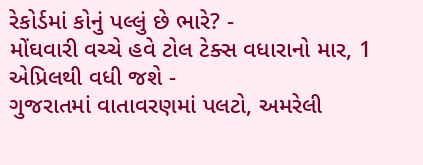રેકોર્ડમાં કોનું પલ્લું છે ભારે? -
મોંઘવારી વચ્ચે હવે ટોલ ટેક્સ વધારાનો માર, 1 એપ્રિલથી વધી જશે -
ગુજરાતમાં વાતાવરણમાં પલટો, અમરેલી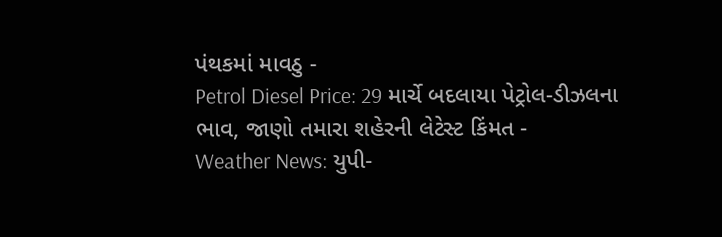પંથકમાં માવઠુ -
Petrol Diesel Price: 29 માર્ચે બદલાયા પેટ્રોલ-ડીઝલના ભાવ, જાણો તમારા શહેરની લેટેસ્ટ કિંમત -
Weather News: યુપી-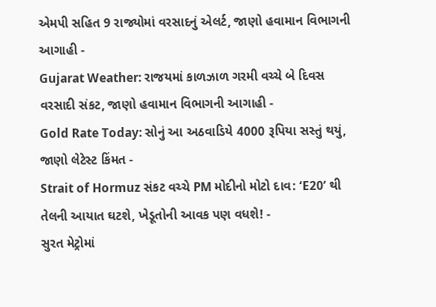એમપી સહિત 9 રાજ્યોમાં વરસાદનું એલર્ટ, જાણો હવામાન વિભાગની આગાહી -
Gujarat Weather: રાજયમાં કાળઝાળ ગરમી વચ્ચે બે દિવસ વરસાદી સંકટ, જાણો હવામાન વિભાગની આગાહી -
Gold Rate Today: સોનું આ અઠવાડિયે 4000 રૂપિયા સસ્તું થયું, જાણો લેટેસ્ટ કિંમત -
Strait of Hormuz સંકટ વચ્ચે PM મોદીનો મોટો દાવ: ‘E20’ થી તેલની આયાત ઘટશે, ખેડૂતોની આવક પણ વધશે! -
સુરત મેટ્રોમાં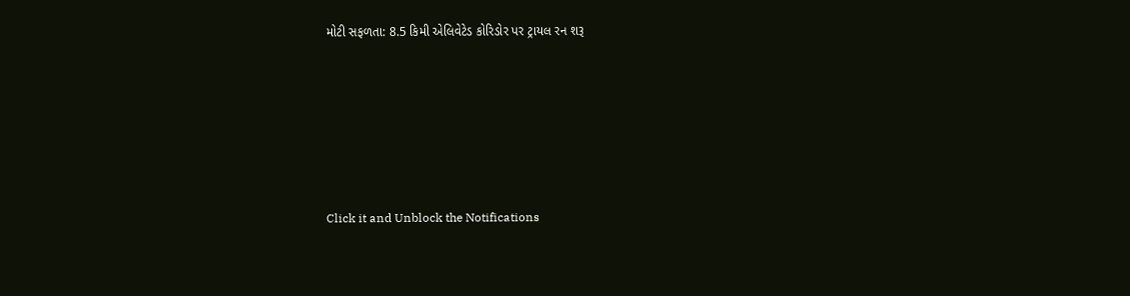મોટી સફળતા: 8.5 કિમી એલિવેટેડ કોરિડોર પર ટ્રાયલ રન શરૂ






Click it and Unblock the Notifications